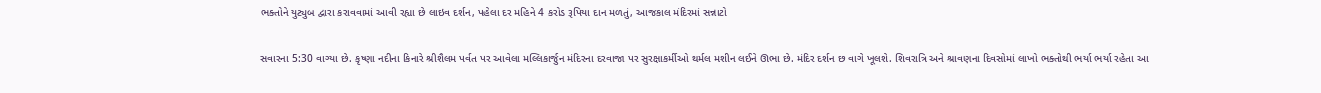ભક્તોને યુટ્યુબ દ્વારા કરાવવામાં આવી રહ્યા છે લાઇવ દર્શન, પહેલા દર મહિને 4 કરોડ રૂપિયા દાન મળતું, આજકાલ મંદિરમાં સન્નાટો

સવારના 5:30 વાગ્યા છે. કૃષ્ણા નદીના કિનારે શ્રીશૈલમ પર્વત પર આવેલા મલ્લિકાર્જુન મંદિરના દરવાજા પર સુરક્ષાકર્મીઓ થર્મલ મશીન લઈને ઊભા છે. મંદિર દર્શન છ વાગે ખૂલશે. શિવરાત્રિ અને શ્રાવણના દિવસોમાં લાખો ભક્તોથી ભર્યા ભર્યા રહેતા આ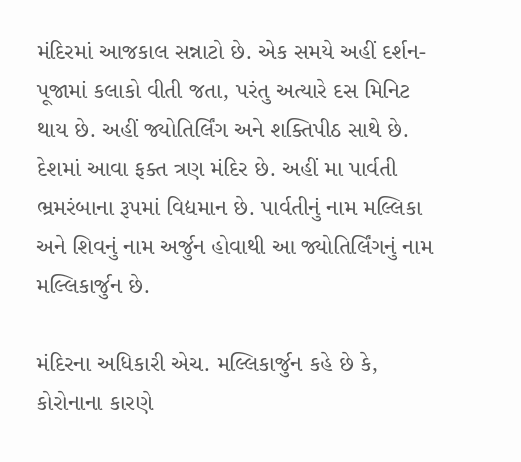મંદિરમાં આજકાલ સન્નાટો છે. એક સમયે અહીં દર્શન-પૂજામાં કલાકો વીતી જતા, પરંતુ અત્યારે દસ મિનિટ થાય છે. અહીં જ્યોતિર્લિંગ અને શક્તિપીઠ સાથે છે. દેશમાં આવા ફક્ત ત્રણ મંદિર છે. અહીં મા પાર્વતી ભ્રમરંબાના રૂપમાં વિદ્યમાન છે. પાર્વતીનું નામ મલ્લિકા અને શિવનું નામ અર્જુન હોવાથી આ જ્યોતિર્લિંગનું નામ મલ્લિકાર્જુન છે.

મંદિરના અધિકારી એચ. મલ્લિકાર્જુન કહે છે કે, કોરોનાના કારણે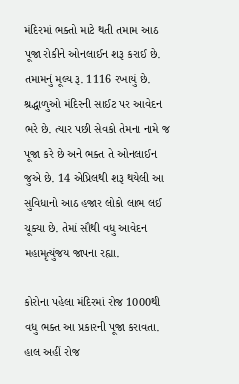મંદિરમાં ભક્તો માટે થતી તમામ આઠ પૂજા રોકીને ઓનલાઈન શરૂ કરાઈ છે. તમામનું મૂલ્ય રૂ. 1116 રખાયું છે. શ્રદ્ધાળુઓ મંદિરની સાઈટ પર આવેદન ભરે છે. ત્યાર પછી સેવકો તેમના નામે જ પૂજા કરે છે અને ભક્ત તે ઓનલાઈન જુએ છે. 14 એપ્રિલથી શરૂ થયેલી આ સુવિધાનો આઠ હજાર લોકો લાભ લઈ ચૂક્યા છે. તેમાં સૌથી વધુ આવેદન મહામૃત્યુંજય જાપના રહ્યા.

કોરોના પહેલા મંદિરમાં રોજ 1000થી વધુ ભક્ત આ પ્રકારની પૂજા કરાવતા. હાલ અહીં રોજ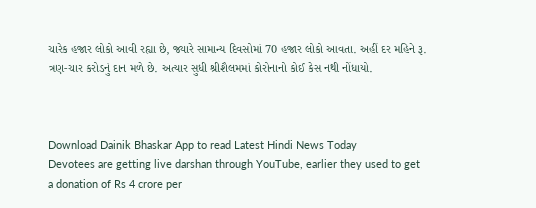ચારેક હજાર લોકો આવી રહ્યા છે, જ્યારે સામાન્ય દિવસોમાં 70 હજાર લોકો આવતા. અહીં દર મહિને રૂ. ત્રણ-ચાર કરોડનું દાન મળે છે. અત્યાર સુધી શ્રીશૈલમમાં કોરોનાનો કોઈ કેસ નથી નોંધાયો.



Download Dainik Bhaskar App to read Latest Hindi News Today
Devotees are getting live darshan through YouTube, earlier they used to get a donation of Rs 4 crore per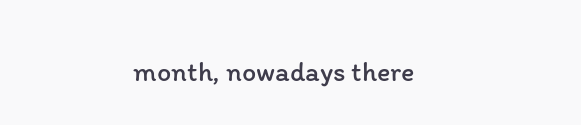month, nowadays there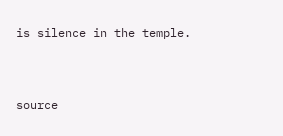is silence in the temple.


source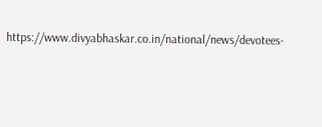https://www.divyabhaskar.co.in/national/news/devotees-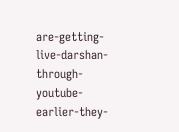are-getting-live-darshan-through-youtube-earlier-they-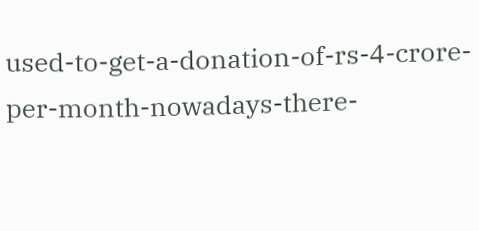used-to-get-a-donation-of-rs-4-crore-per-month-nowadays-there-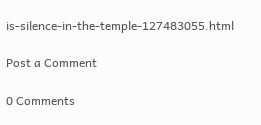is-silence-in-the-temple-127483055.html

Post a Comment

0 Comments